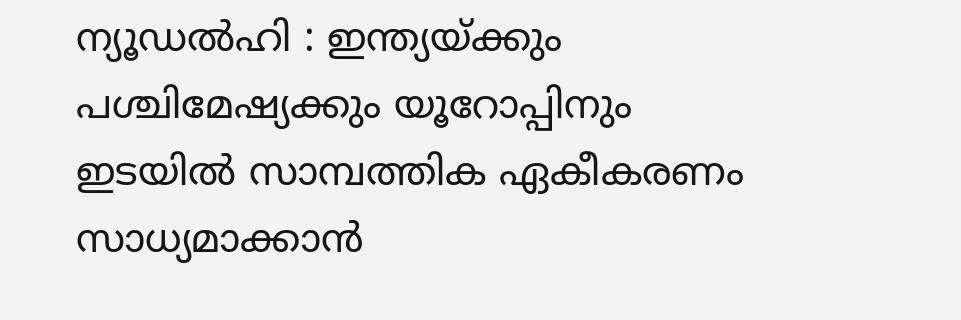ന്യൂഡൽഹി : ഇന്ത്യയ്ക്കും പശ്ചിമേഷ്യക്കും യൂറോപ്പിനും ഇടയിൽ സാമ്പത്തിക ഏകീകരണം സാധ്യമാക്കാൻ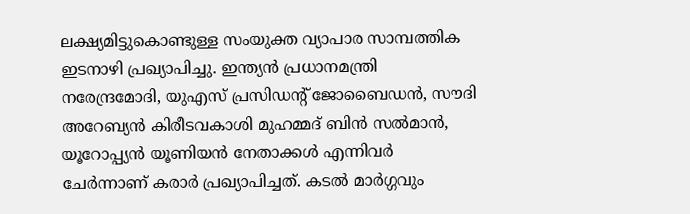ലക്ഷ്യമിട്ടുകൊണ്ടുള്ള സംയുക്ത വ്യാപാര സാമ്പത്തിക ഇടനാഴി പ്രഖ്യാപിച്ചു. ഇന്ത്യൻ പ്രധാനമന്ത്രി നരേന്ദ്രമോദി, യുഎസ് പ്രസിഡന്റ് ജോബൈഡൻ, സൗദി അറേബ്യൻ കിരീടവകാശി മുഹമ്മദ് ബിൻ സൽമാൻ, യൂറോപ്പ്യൻ യൂണിയൻ നേതാക്കൾ എന്നിവർ ചേർന്നാണ് കരാർ പ്രഖ്യാപിച്ചത്. കടൽ മാർഗ്ഗവും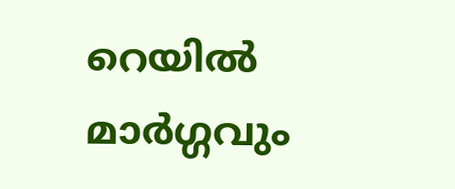റെയിൽ മാർഗ്ഗവും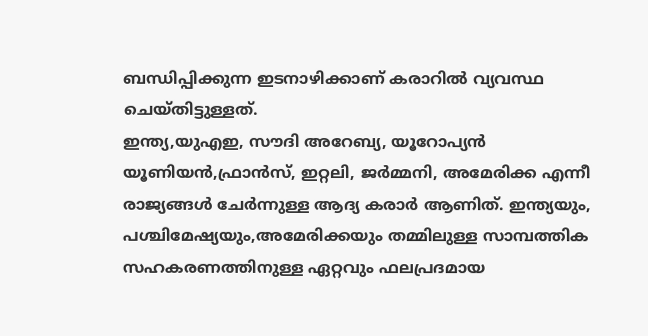ബന്ധിപ്പിക്കുന്ന ഇടനാഴിക്കാണ് കരാറിൽ വ്യവസ്ഥ ചെയ്തിട്ടുള്ളത്.
ഇന്ത്യ,യുഎഇ, സൗദി അറേബ്യ, യൂറോപ്യൻ യൂണിയൻ,ഫ്രാൻസ്, ഇറ്റലി, ജർമ്മനി, അമേരിക്ക എന്നീ രാജ്യങ്ങൾ ചേർന്നുള്ള ആദ്യ കരാർ ആണിത്. ഇന്ത്യയും, പശ്ചിമേഷ്യയും,അമേരിക്കയും തമ്മിലുള്ള സാമ്പത്തിക സഹകരണത്തിനുള്ള ഏറ്റവും ഫലപ്രദമായ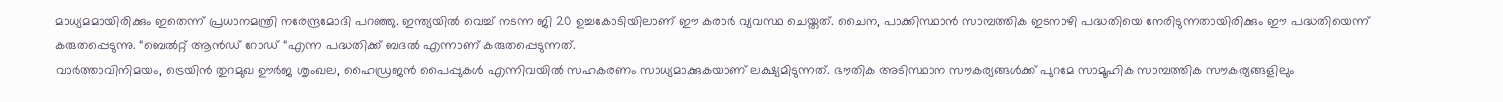മാധ്യമമായിരിക്കും ഇതെന്ന് പ്രധാനമന്ത്രി നരേന്ദ്രമോദി പറഞ്ഞു. ഇന്ത്യയിൽ വെച്ച് നടന്ന ജി 20 ഉച്ചകോടിയിലാണ് ഈ കരാർ വ്യവസ്ഥ ചെയ്തത്. ചൈന, പാക്കിസ്ഥാൻ സാമ്പത്തിക ഇടനാഴി പദ്ധതിയെ നേരിടുന്നതായിരിക്കും ഈ പദ്ധതിയെന്ന് കരുതപ്പെടുന്നു. “ബെൽറ്റ് ആൻഡ് റോഡ് “എന്ന പദ്ധതിക്ക് ബദൽ എന്നാണ് കരുതപ്പെടുന്നത്.
വാർത്താവിനിമയം, ട്രെയിൻ തുറമുഖ ഊർജ ശൃംഖല, ഹൈഡ്രജൻ പൈപ്പുകൾ എന്നിവയിൽ സഹകരണം സാധ്യമാക്കുകയാണ് ലക്ഷ്യമിടുന്നത്. ഭൗതിക അടിസ്ഥാന സൗകര്യങ്ങൾക്ക് പുറമേ സാമൂഹിക സാമ്പത്തിക സൗകര്യങ്ങളിലും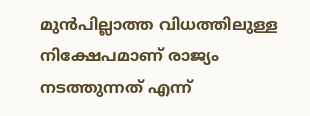മുൻപില്ലാത്ത വിധത്തിലുള്ള നിക്ഷേപമാണ് രാജ്യം നടത്തുന്നത് എന്ന്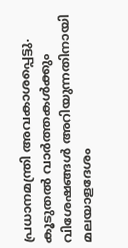പ്രധാനമന്ത്രി അവകാശപ്പെട്ടു.
കൂടുതൽ വാർത്തകൾക്കും വിശേഷങ്ങൾ അറിയുന്നതിനായി മലയാളദേശം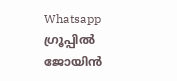Whatsapp ഗ്രൂപ്പിൽ ജോയിൻ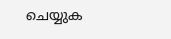ചെയ്യുക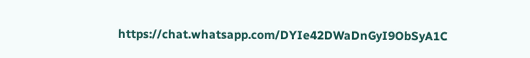https://chat.whatsapp.com/DYIe42DWaDnGyI9ObSyA1C